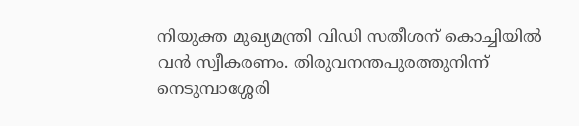നിയുക്ത മുഖ്യമന്ത്രി വിഡി സതീശന് കൊച്ചിയില്‍ വന്‍ സ്വീകരണം. തിരുവനന്തപുരത്തുനിന്ന് നെടുമ്പാശ്ശേരി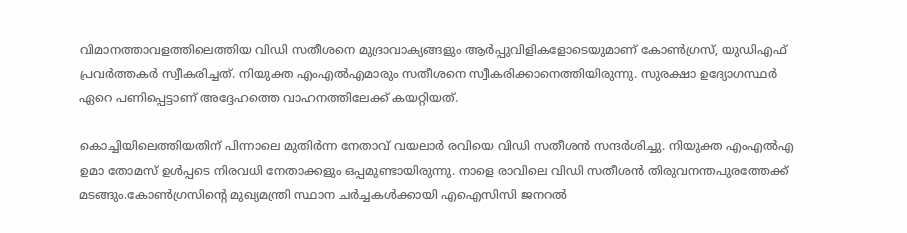വിമാനത്താവളത്തിലെത്തിയ വിഡി സതീശനെ മുദ്രാവാക്യങ്ങളും ആര്‍പ്പുവിളികളോടെയുമാണ് കോണ്‍ഗ്രസ്, യുഡിഎഫ് പ്രവര്‍ത്തകര്‍ സ്വീകരിച്ചത്. നിയുക്ത എംഎല്‍എമാരും സതീശനെ സ്വീകരിക്കാനെത്തിയിരുന്നു. സുരക്ഷാ ഉദ്യോഗസ്ഥര്‍ ഏറെ പണിപ്പെട്ടാണ് അദ്ദേഹത്തെ വാഹനത്തിലേക്ക് കയറ്റിയത്.

കൊച്ചിയിലെത്തിയതിന് പിന്നാലെ മുതിര്‍ന്ന നേതാവ് വയലാര്‍ രവിയെ വിഡി സതീശന്‍ സന്ദര്‍ശിച്ചു. നിയുക്ത എംഎല്‍എ ഉമാ തോമസ് ഉള്‍പ്പടെ നിരവധി നേതാക്കളും ഒപ്പമുണ്ടായിരുന്നു. നാളെ രാവിലെ വിഡി സതീശന്‍ തിരുവനന്തപുരത്തേക്ക് മടങ്ങും.കോണ്‍ഗ്രസിന്റെ മുഖ്യമന്ത്രി സ്ഥാന ചര്‍ച്ചകള്‍ക്കായി എഐസിസി ജനറല്‍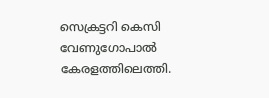സെക്രട്ടറി കെസി വേണുഗോപാല്‍ കേരളത്തിലെത്തി.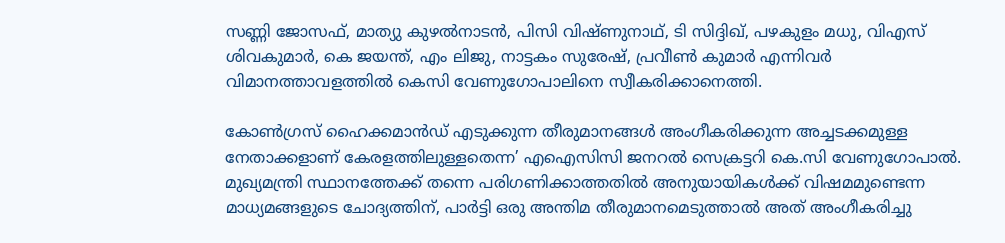സണ്ണി ജോസഫ്, മാത്യു കുഴല്‍നാടന്‍, പിസി വിഷ്ണുനാഥ്, ടി സിദ്ദിഖ്, പഴകുളം മധു, വിഎസ് ശിവകുമാര്‍, കെ ജയന്ത്, എം ലിജു, നാട്ടകം സുരേഷ്, പ്രവീണ്‍ കുമാര്‍ എന്നിവര്‍ വിമാനത്താവളത്തില്‍ കെസി വേണുഗോപാലിനെ സ്വീകരിക്കാനെത്തി.

കോണ്‍ഗ്രസ് ഹൈക്കമാന്‍ഡ് എടുക്കുന്ന തീരുമാനങ്ങള്‍ അംഗീകരിക്കുന്ന അച്ചടക്കമുള്ള നേതാക്കളാണ് കേരളത്തിലുള്ളതെന്ന’ എഐസിസി ജനറല്‍ സെക്രട്ടറി കെ.സി വേണുഗോപാല്‍. മുഖ്യമന്ത്രി സ്ഥാനത്തേക്ക് തന്നെ പരിഗണിക്കാത്തതില്‍ അനുയായികള്‍ക്ക് വിഷമമുണ്ടെന്ന മാധ്യമങ്ങളുടെ ചോദ്യത്തിന്, പാര്‍ട്ടി ഒരു അന്തിമ തീരുമാനമെടുത്താല്‍ അത് അംഗീകരിച്ചു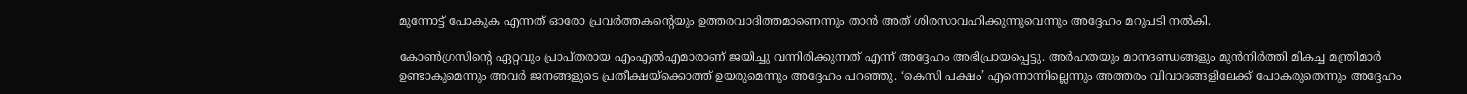മുന്നോട്ട് പോകുക എന്നത് ഓരോ പ്രവര്‍ത്തകന്റെയും ഉത്തരവാദിത്തമാണെന്നും താന്‍ അത് ശിരസാവഹിക്കുന്നുവെന്നും അദ്ദേഹം മറുപടി നല്‍കി.

കോണ്‍ഗ്രസിന്റെ ഏറ്റവും പ്രാപ്തരായ എംഎല്‍എമാരാണ് ജയിച്ചു വന്നിരിക്കുന്നത് എന്ന് അദ്ദേഹം അഭിപ്രായപ്പെട്ടു. അര്‍ഹതയും മാനദണ്ഡങ്ങളും മുന്‍നിര്‍ത്തി മികച്ച മന്ത്രിമാര്‍ ഉണ്ടാകുമെന്നും അവര്‍ ജനങ്ങളുടെ പ്രതീക്ഷയ്ക്കൊത്ത് ഉയരുമെന്നും അദ്ദേഹം പറഞ്ഞു. ‘കെസി പക്ഷം’ എന്നൊന്നില്ലെന്നും അത്തരം വിവാദങ്ങളിലേക്ക് പോകരുതെന്നും അദ്ദേഹം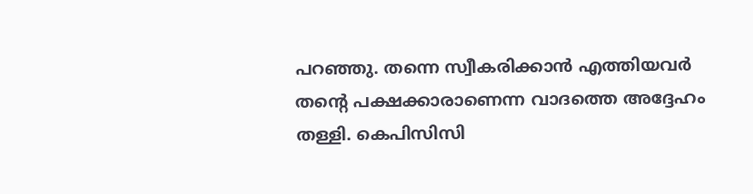പറഞ്ഞു. തന്നെ സ്വീകരിക്കാന്‍ എത്തിയവര്‍ തന്റെ പക്ഷക്കാരാണെന്ന വാദത്തെ അദ്ദേഹം തള്ളി. കെപിസിസി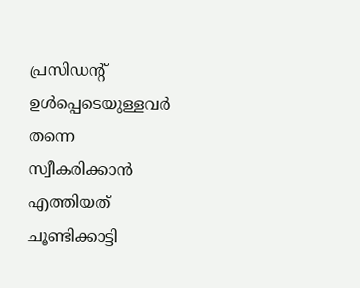പ്രസിഡന്റ് ഉള്‍പ്പെടെയുള്ളവര്‍ തന്നെ സ്വീകരിക്കാന്‍ എത്തിയത് ചൂണ്ടിക്കാട്ടി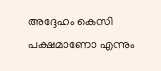അദ്ദേഹം കെസി പക്ഷമാണോ എന്നും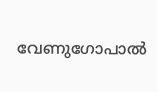വേണുഗോപാല്‍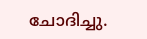ചോദിച്ചു.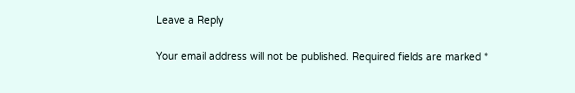Leave a Reply

Your email address will not be published. Required fields are marked *